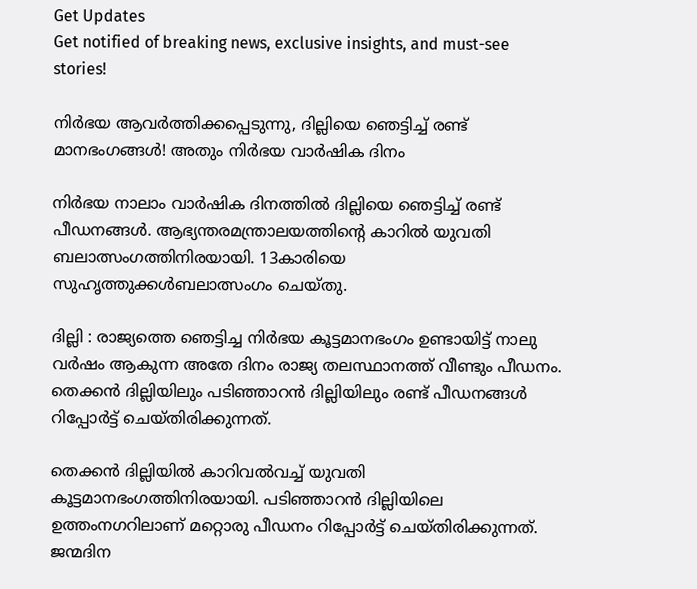Get Updates
Get notified of breaking news, exclusive insights, and must-see stories!

നിര്‍ഭയ ആവര്‍ത്തിക്കപ്പെടുന്നു, ദില്ലിയെ ഞെട്ടിച്ച് രണ്ട് മാനഭംഗങ്ങള്‍! അതും നിര്‍ഭയ വാര്‍ഷിക ദിനം

നിര്‍ഭയ നാലാം വാര്‍ഷിക ദിനത്തില്‍ ദില്ലിയെ ഞെട്ടിച്ച് രണ്ട് പീഡനങ്ങള്‍. ആഭ്യന്തരമന്ത്രാലയത്തിന്‍റെ കാറില്‍ യുവതി ബലാത്സംഗത്തിനിരയായി. 13കാരിയെ സുഹൃത്തുക്കള്‍ബലാത്സംഗം ചെയ്തു.

ദില്ലി : രാജ്യത്തെ ഞെട്ടിച്ച നിര്‍ഭയ കൂട്ടമാനഭംഗം ഉണ്ടായിട്ട് നാലു വര്‍ഷം ആകുന്ന അതേ ദിനം രാജ്യ തലസ്ഥാനത്ത് വീണ്ടും പീഡനം. തെക്കന്‍ ദില്ലിയിലും പടിഞ്ഞാറന്‍ ദില്ലിയിലും രണ്ട് പീഡനങ്ങള്‍ റിപ്പോര്‍ട്ട് ചെയ്തിരിക്കുന്നത്.

തെക്കന്‍ ദില്ലിയില്‍ കാറിവല്‍വച്ച് യുവതി കൂട്ടമാനഭംഗത്തിനിരയായി. പടിഞ്ഞാറന്‍ ദില്ലിയിലെ ഉത്തംനഗറിലാണ് മറ്റൊരു പീഡനം റിപ്പോര്‍ട്ട് ചെയ്തിരിക്കുന്നത്. ജന്മദിന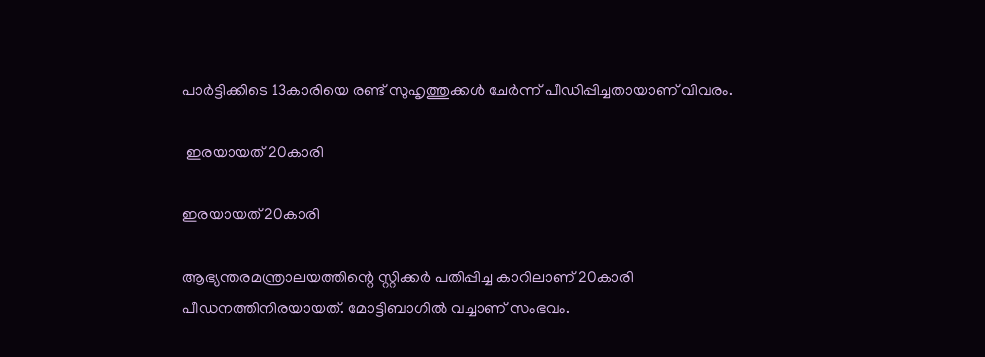പാര്‍ട്ടിക്കിടെ 13കാരിയെ രണ്ട് സുഹൃത്തുക്കള്‍ ചേര്‍ന്ന് പീഡിപ്പിച്ചതായാണ് വിവരം.

 ഇരയായത് 20കാരി

ഇരയായത് 20കാരി

ആഭ്യന്തരമന്ത്രാലയത്തിന്റെ സ്റ്റിക്കര്‍ പതിപ്പിച്ച കാറിലാണ് 20കാരി പീഡനത്തിനിരയായത്. മോട്ടിബാഗില്‍ വച്ചാണ് സംഭവം.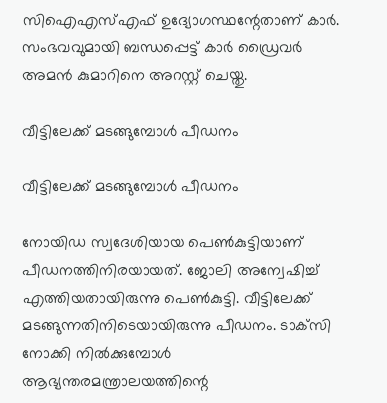സിഐഎസ്എഫ് ഉദ്യോഗസ്ഥന്റേതാണ് കാര്‍. സംഭവവുമായി ബന്ധപ്പെട്ട് കാര്‍ ഡ്രൈവര്‍ അമന്‍ കുമാറിനെ അറസ്റ്റ് ചെയ്തു.

വീട്ടിലേക്ക് മടങ്ങുമ്പോള്‍ പീഡനം

വീട്ടിലേക്ക് മടങ്ങുമ്പോള്‍ പീഡനം

നോയിഡ സ്വദേശിയായ പെണ്‍കുട്ടിയാണ് പീഡനത്തിനിരയായത്. ജോലി അന്വേഷിച്ച് എത്തിയതായിരുന്നു പെണ്‍കുട്ടി. വീട്ടിലേക്ക് മടങ്ങുന്നതിനിടെയായിരുന്നു പീഡനം. ടാക്‌സി നോക്കി നില്‍ക്കുമ്പോള്‍ ആഭ്യന്തരമന്ത്രാലയത്തിന്റെ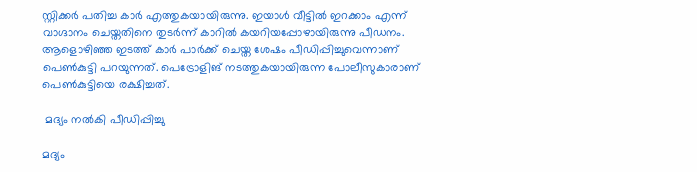സ്റ്റിക്കര്‍ പതിച്ച കാര്‍ എത്തുകയായിരുന്നു. ഇയാള്‍ വീട്ടില്‍ ഇറക്കാം എന്ന് വാഗ്ദാനം ചെയ്തതിനെ തുടര്‍ന്ന് കാറില്‍ കയറിയപ്പോഴായിരുന്നു പീഡനം. ആളൊഴിഞ്ഞ ഇടത്ത് കാര്‍ പാര്‍ക്ക് ചെയ്ത ശേഷം പീഡിപ്പിച്ചുവെന്നാണ് പെണ്‍കുട്ടി പറയുന്നത്. പെട്രോളിങ് നടത്തുകയായിരുന്ന പോലീസുകാരാണ് പെണ്‍കുട്ടിയെ രക്ഷിച്ചത്.

 മദ്യം നല്‍കി പീഡിപ്പിച്ചു

മദ്യം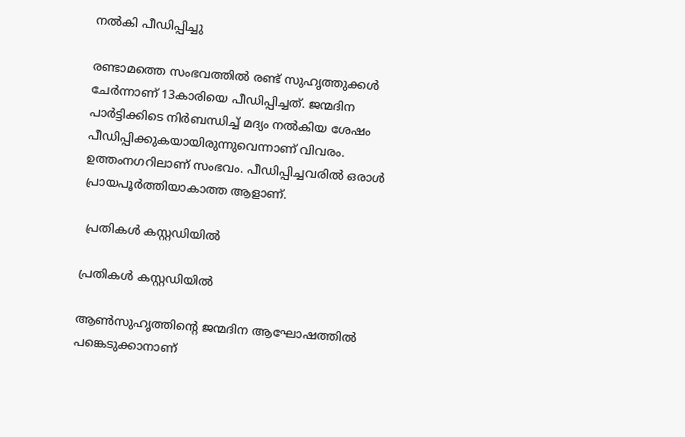നല്‍കി പീഡിപ്പിച്ചു

രണ്ടാമത്തെ സംഭവത്തില്‍ രണ്ട് സുഹൃത്തുക്കള്‍ ചേര്‍ന്നാണ് 13കാരിയെ പീഡിപ്പിച്ചത്. ജന്മദിന പാര്‍ട്ടിക്കിടെ നിര്‍ബന്ധിച്ച് മദ്യം നല്‍കിയ ശേഷം പീഡിപ്പിക്കുകയായിരുന്നുവെന്നാണ് വിവരം. ഉത്തംനഗറിലാണ് സംഭവം. പീഡിപ്പിച്ചവരില്‍ ഒരാള്‍ പ്രായപൂര്‍ത്തിയാകാത്ത ആളാണ്.

 പ്രതികള്‍ കസ്റ്റഡിയില്‍

പ്രതികള്‍ കസ്റ്റഡിയില്‍

ആണ്‍സുഹൃത്തിന്റെ ജന്മദിന ആഘോഷത്തില്‍ പങ്കെടുക്കാനാണ്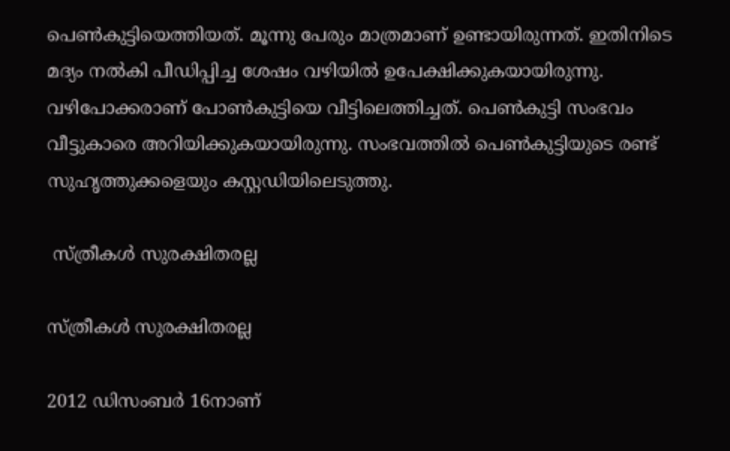പെണ്‍കുട്ടിയെത്തിയത്. മൂന്നു പേരും മാത്രമാണ് ഉണ്ടായിരുന്നത്. ഇതിനിടെ മദ്യം നല്‍കി പീഡിപ്പിച്ച ശേഷം വഴിയില്‍ ഉപേക്ഷിക്കുകയായിരുന്നു. വഴിപോക്കരാണ് പോണ്‍കുട്ടിയെ വീട്ടിലെത്തിച്ചത്. പെണ്‍കുട്ടി സംഭവം വീട്ടുകാരെ അറിയിക്കുകയായിരുന്നു. സംഭവത്തില്‍ പെണ്‍കുട്ടിയുടെ രണ്ട് സുഹൃത്തുക്കളെയും കസ്റ്റഡിയിലെടുത്തു.

 സ്ത്രീകള്‍ സുരക്ഷിതരല്ല

സ്ത്രീകള്‍ സുരക്ഷിതരല്ല

2012 ഡിസംബര്‍ 16നാണ്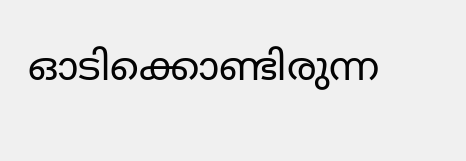ഓടിക്കൊണ്ടിരുന്ന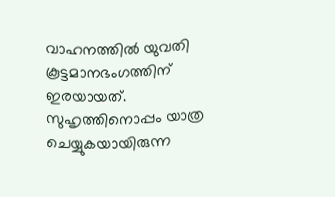വാഹനത്തില്‍ യുവതി കൂട്ടമാനഭംഗത്തിന് ഇരയായത്. സുഹൃത്തിനൊപ്പം യാത്ര ചെയ്യുകയായിരുന്ന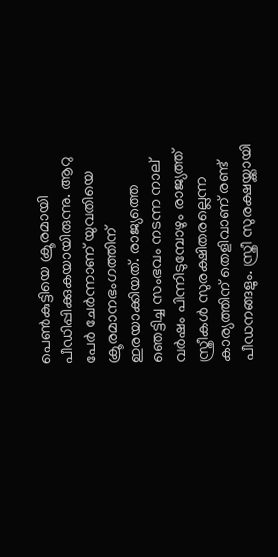പെണ്‍കുട്ടിയെ ക്രൂരമായി പീഡിപ്പിക്കുകയായിരുന്നു. ആറു പേര്‍ ചേര്‍ന്നാണ് യുവതിയെ ക്രൂരമാനഭംഗത്തിന് ഇരയാക്കിയത്. രാജ്യത്തെ ഞെട്ടിച്ച സംഭവം നടന്ന നാല് വര്‍ഷം പിന്നിടുമ്പോഴും രാജ്യത്ത് സ്ത്രീകള്‍ സുരക്ഷിതരല്ലെന്ന കാര്യത്തിന് തെളിവാണ് രണ്ട് പീഡനങ്ങളും. സ്ത്രീ സുരക്ഷയ്ക്കായി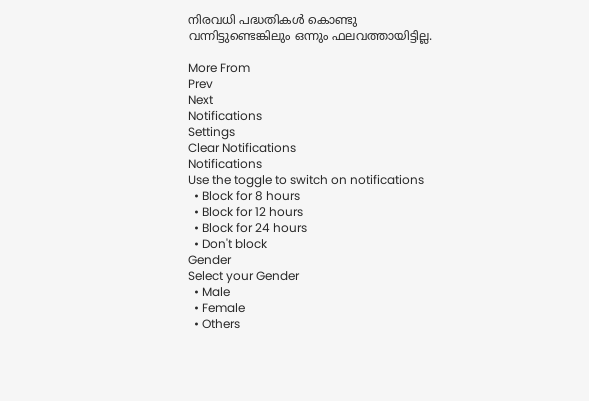നിരവധി പദ്ധതികള്‍ കൊണ്ടു വന്നിട്ടുണ്ടെങ്കിലും ഒന്നും ഫലവത്തായിട്ടില്ല.

More From
Prev
Next
Notifications
Settings
Clear Notifications
Notifications
Use the toggle to switch on notifications
  • Block for 8 hours
  • Block for 12 hours
  • Block for 24 hours
  • Don't block
Gender
Select your Gender
  • Male
  • Female
  • Others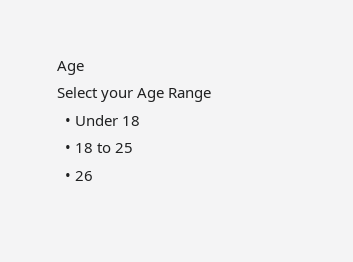Age
Select your Age Range
  • Under 18
  • 18 to 25
  • 26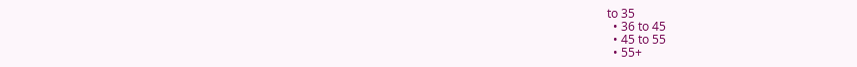to 35
  • 36 to 45
  • 45 to 55
  • 55+